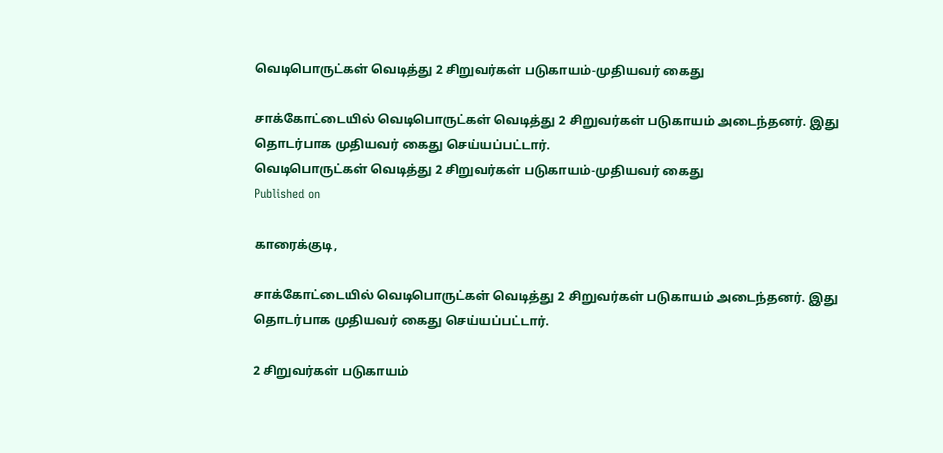வெடிபொருட்கள் வெடித்து 2 சிறுவர்கள் படுகாயம்-முதியவர் கைது

சாக்கோட்டையில் வெடிபொருட்கள் வெடித்து 2 சிறுவர்கள் படுகாயம் அடைந்தனர். இது தொடர்பாக முதியவர் கைது செய்யப்பட்டார்.
வெடிபொருட்கள் வெடித்து 2 சிறுவர்கள் படுகாயம்-முதியவர் கைது
Published on

காரைக்குடி,

சாக்கோட்டையில் வெடிபொருட்கள் வெடித்து 2 சிறுவர்கள் படுகாயம் அடைந்தனர். இது தொடர்பாக முதியவர் கைது செய்யப்பட்டார்.

2 சிறுவர்கள் படுகாயம்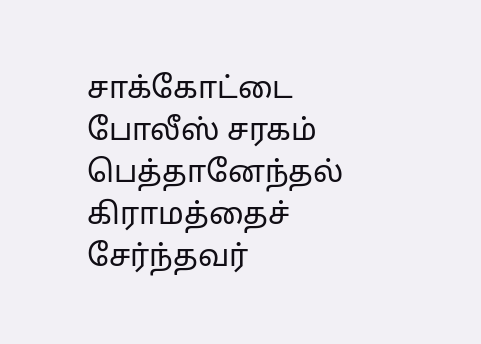சாக்கோட்டை போலீஸ் சரகம் பெத்தானேந்தல் கிராமத்தைச் சேர்ந்தவர்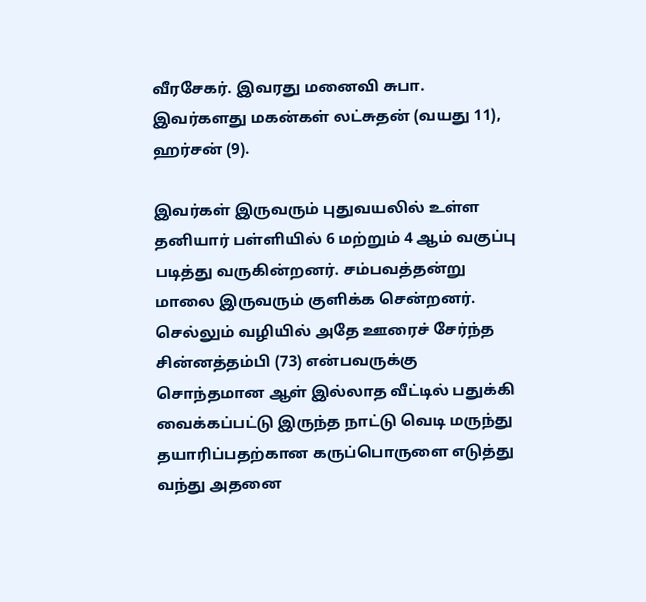வீரசேகர். இவரது மனைவி சுபா. இவர்களது மகன்கள் லட்சுதன் (வயது 11), ஹர்சன் (9).

இவர்கள் இருவரும் புதுவயலில் உள்ள தனியார் பள்ளியில் 6 மற்றும் 4 ஆம் வகுப்பு படித்து வருகின்றனர். சம்பவத்தன்று மாலை இருவரும் குளிக்க சென்றனர். செல்லும் வழியில் அதே ஊரைச் சேர்ந்த சின்னத்தம்பி (73) என்பவருக்கு சொந்தமான ஆள் இல்லாத வீட்டில் பதுக்கி வைக்கப்பட்டு இருந்த நாட்டு வெடி மருந்து தயாரிப்பதற்கான கருப்பொருளை எடுத்து வந்து அதனை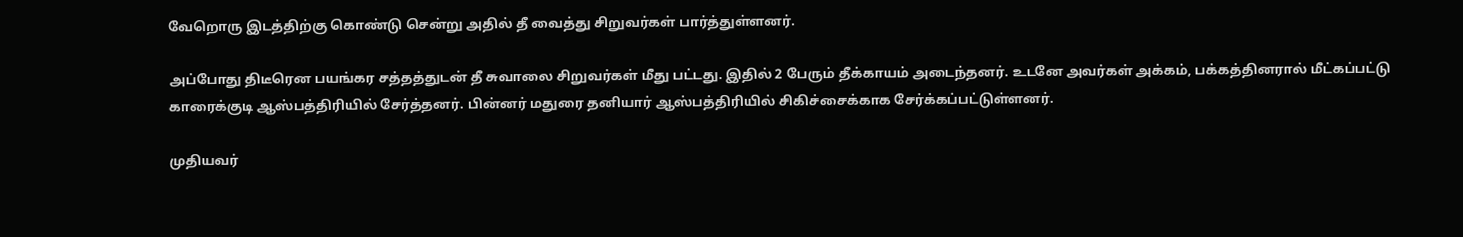வேறொரு இடத்திற்கு கொண்டு சென்று அதில் தீ வைத்து சிறுவர்கள் பார்த்துள்ளனர்.

அப்போது திடீரென பயங்கர சத்தத்துடன் தீ சுவாலை சிறுவர்கள் மீது பட்டது. இதில் 2 பேரும் தீக்காயம் அடைந்தனர். உடனே அவர்கள் அக்கம், பக்கத்தினரால் மீட்கப்பட்டு காரைக்குடி ஆஸ்பத்திரியில் சேர்த்தனர். பின்னர் மதுரை தனியார் ஆஸ்பத்திரியில் சிகிச்சைக்காக சேர்க்கப்பட்டுள்ளனர்.

முதியவர்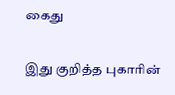கைது

இது குறித்த புகாரின்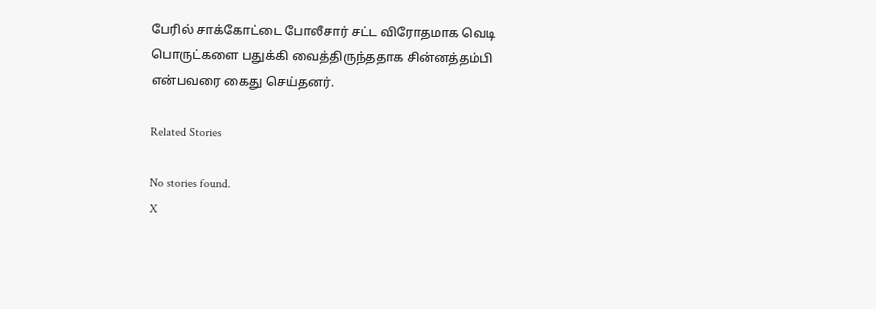பேரில் சாக்கோட்டை போலீசார் சட்ட விரோதமாக வெடி பொருட்களை பதுக்கி வைத்திருந்ததாக சின்னத்தம்பி என்பவரை கைது செய்தனர்.

Related Stories

No stories found.
X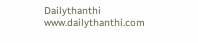Dailythanthi
www.dailythanthi.com